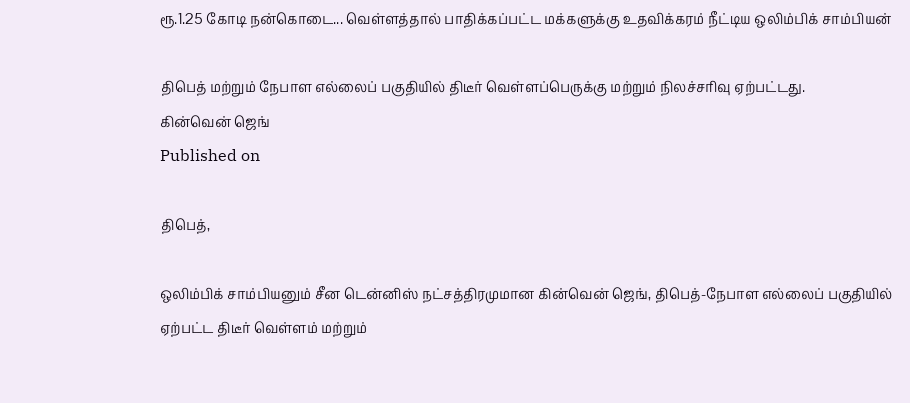ரூ.1.25 கோடி நன்கொடை... வெள்ளத்தால் பாதிக்கப்பட்ட மக்களுக்கு உதவிக்கரம் நீட்டிய ஒலிம்பிக் சாம்பியன்

திபெத் மற்றும் நேபாள எல்லைப் பகுதியில் திடீர் வெள்ளப்பெருக்கு மற்றும் நிலச்சரிவு ஏற்பட்டது.
கின்வென் ஜெங்
Published on

திபெத்,

ஒலிம்பிக் சாம்பியனும் சீன டென்னிஸ் நட்சத்திரமுமான கின்வென் ஜெங், திபெத்-நேபாள எல்லைப் பகுதியில் ஏற்பட்ட திடீர் வெள்ளம் மற்றும்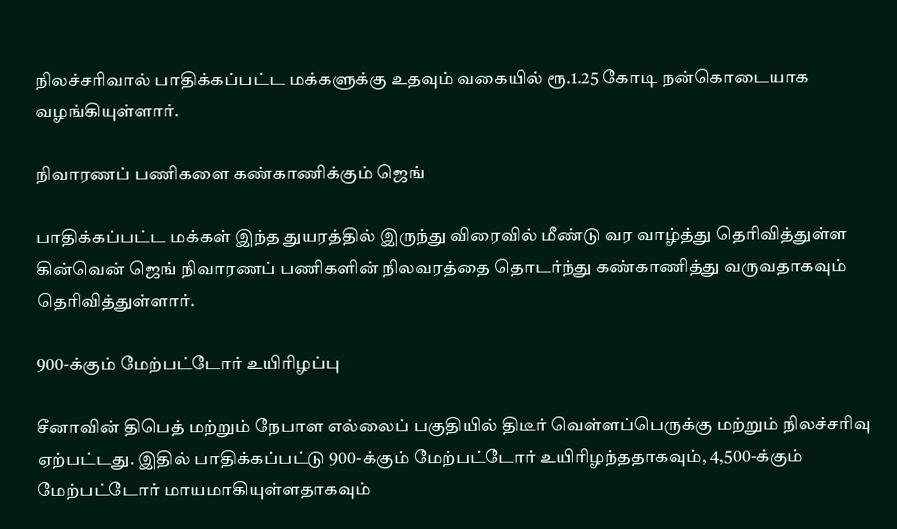நிலச்சரிவால் பாதிக்கப்பட்ட மக்களுக்கு உதவும் வகையில் ரூ.1.25 கோடி நன்கொடையாக வழங்கியுள்ளார்.

நிவாரணப் பணிகளை கண்காணிக்கும் ஜெங்

பாதிக்கப்பட்ட மக்கள் இந்த துயரத்தில் இருந்து விரைவில் மீண்டு வர வாழ்த்து தெரிவித்துள்ள கின்வென் ஜெங் நிவாரணப் பணிகளின் நிலவரத்தை தொடர்ந்து கண்காணித்து வருவதாகவும் தெரிவித்துள்ளார்.

900-க்கும் மேற்பட்டோர் உயிரிழப்பு

சீனாவின் திபெத் மற்றும் நேபாள எல்லைப் பகுதியில் திடீர் வெள்ளப்பெருக்கு மற்றும் நிலச்சரிவு ஏற்பட்டது. இதில் பாதிக்கப்பட்டு 900-க்கும் மேற்பட்டோர் உயிரிழந்ததாகவும், 4,500-க்கும் மேற்பட்டோர் மாயமாகியுள்ளதாகவும்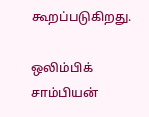கூறப்படுகிறது.

ஒலிம்பிக் சாம்பியன்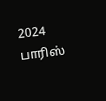2024 பாரிஸ்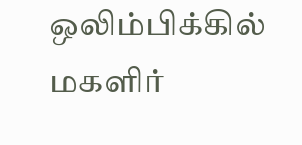ஒலிம்பிக்கில் மகளிர்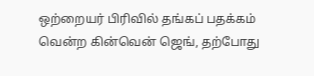ஒற்றையர் பிரிவில் தங்கப் பதக்கம் வென்ற கின்வென் ஜெங், தற்போது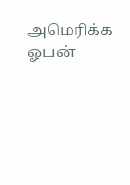அமெரிக்க ஓபன்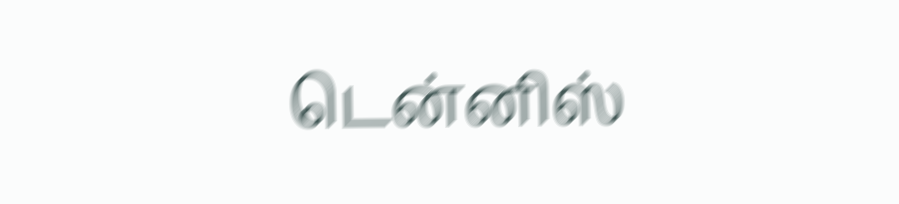டென்னிஸ்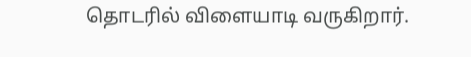தொடரில் விளையாடி வருகிறார்.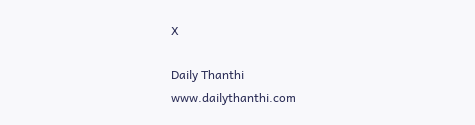X

Daily Thanthi
www.dailythanthi.com